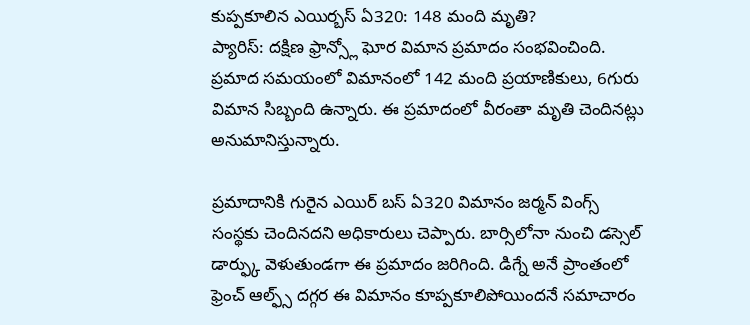కుప్పకూలిన ఎయిర్బస్ ఏ320: 148 మంది మృతి?
ప్యారిస్: దక్షిణ ఫ్రాన్స్లో ఘోర విమాన ప్రమాదం సంభవించింది. ప్రమాద సమయంలో విమానంలో 142 మంది ప్రయాణికులు, 6గురు విమాన సిబ్బంది ఉన్నారు. ఈ ప్రమాదంలో వీరంతా మృతి చెందినట్లు అనుమానిస్తున్నారు.

ప్రమాదానికి గురైన ఎయిర్ బస్ ఏ320 విమానం జర్మన్ వింగ్స్ సంస్థకు చెందినదని అధికారులు చెప్పారు. బార్సిలోనా నుంచి డస్సెల్ డార్ఫ్కు వెళుతుండగా ఈ ప్రమాదం జరిగింది. డిగ్నే అనే ప్రాంతంలో ఫ్రెంచ్ ఆల్ఫ్స్ దగ్గర ఈ విమానం కూప్పకూలిపోయిందనే సమాచారం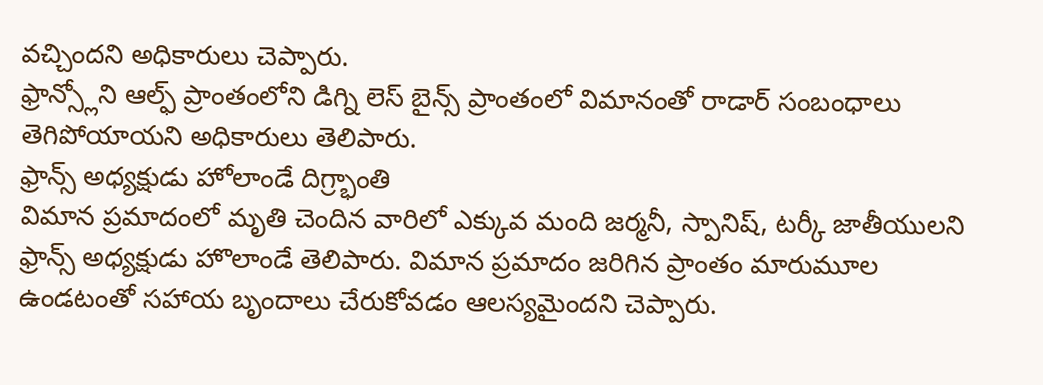వచ్చిందని అధికారులు చెప్పారు.
ఫ్రాన్స్లోని ఆల్ఫ్ ప్రాంతంలోని డిగ్ని లెస్ బైన్స్ ప్రాంతంలో విమానంతో రాడార్ సంబంధాలు తెగిపోయాయని అధికారులు తెలిపారు.
ఫ్రాన్స్ అధ్యక్షుడు హోలాండే దిగ్ర్భాంతి
విమాన ప్రమాదంలో మృతి చెందిన వారిలో ఎక్కువ మంది జర్మనీ, స్పానిష్, టర్కీ జాతీయులని ఫ్రాన్స్ అధ్యక్షుడు హొలాండే తెలిపారు. విమాన ప్రమాదం జరిగిన ప్రాంతం మారుమూల ఉండటంతో సహాయ బృందాలు చేరుకోవడం ఆలస్యమైందని చెప్పారు.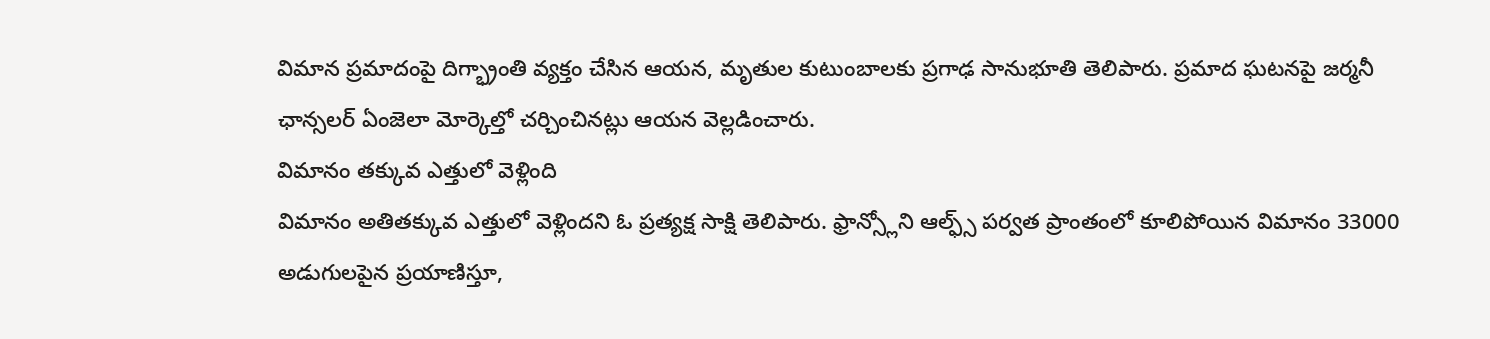విమాన ప్రమాదంపై దిగ్భ్రాంతి వ్యక్తం చేసిన ఆయన, మృతుల కుటుంబాలకు ప్రగాఢ సానుభూతి తెలిపారు. ప్రమాద ఘటనపై జర్మనీ ఛాన్సలర్ ఏంజెలా మోర్కెల్తో చర్చించినట్లు ఆయన వెల్లడించారు.
విమానం తక్కువ ఎత్తులో వెళ్లింది
విమానం అతితక్కువ ఎత్తులో వెళ్లిందని ఓ ప్రత్యక్ష సాక్షి తెలిపారు. ఫ్రాన్స్లోని ఆల్ఫ్స్ పర్వత ప్రాంతంలో కూలిపోయిన విమానం 33000 అడుగులపైన ప్రయాణిస్తూ,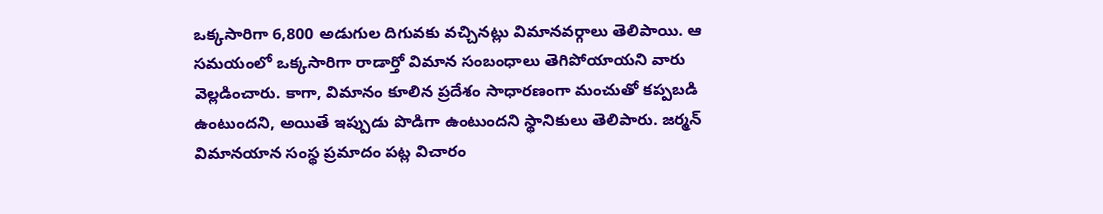ఒక్కసారిగా 6,800 అడుగుల దిగువకు వచ్చినట్లు విమానవర్గాలు తెలిపాయి. ఆ సమయంలో ఒక్కసారిగా రాడార్తో విమాన సంబంధాలు తెగిపోయాయని వారు వెల్లడించారు. కాగా, విమానం కూలిన ప్రదేశం సాధారణంగా మంచుతో కప్పబడి ఉంటుందని, అయితే ఇప్పుడు పొడిగా ఉంటుందని స్థానికులు తెలిపారు. జర్మన్ విమానయాన సంస్థ ప్రమాదం పట్ల విచారం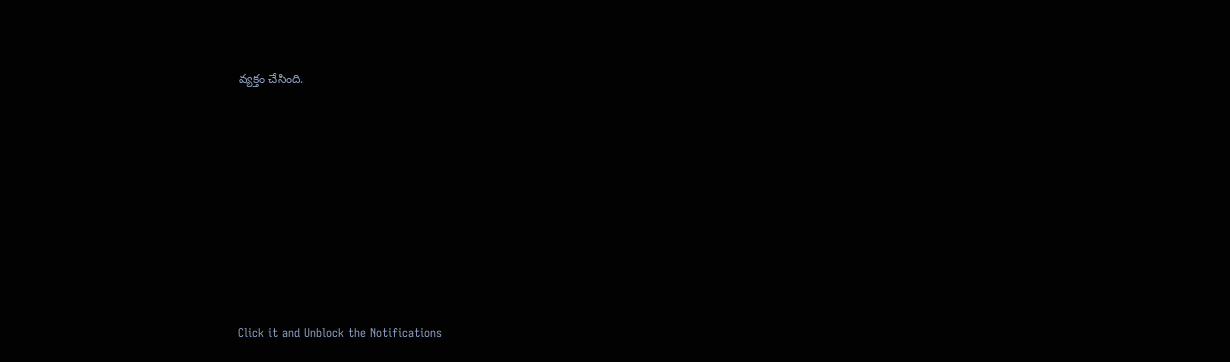వ్యక్తం చేసింది.












Click it and Unblock the Notifications